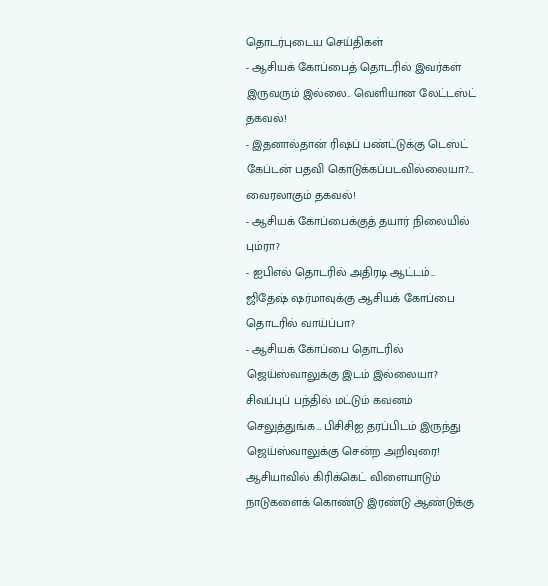தொடர்புடைய செய்திகள்
- ஆசியக் கோப்பைத் தொடரில் இவர்கள் இருவரும் இல்லை.. வெளியான லேட்டஸ்ட் தகவல்!
- இதனால்தான் ரிஷப் பண்ட்டுக்கு டெஸ்ட் கேப்டன் பதவி கொடுக்கப்படவில்லையா?... வைரலாகும் தகவல்!
- ஆசியக் கோப்பைக்குத் தயார் நிலையில் பும்ரா?
- ஐபிஎல் தொடரில் அதிரடி ஆட்டம்… ஜிதேஷ் ஷர்மாவுக்கு ஆசியக் கோப்பை தொடரில் வாய்ப்பா?
- ஆசியக் கோப்பை தொடரில் ஜெய்ஸ்வாலுக்கு இடம் இல்லையா?
சிவப்புப் பந்தில் மட்டும் கவனம் செலுத்துங்க… பிசிசிஐ தரப்பிடம் இருந்து ஜெய்ஸ்வாலுக்கு சென்ற அறிவுரை!
ஆசியாவில் கிரிக்கெட் விளையாடும் நாடுகளைக் கொண்டு இரண்டு ஆண்டுக்கு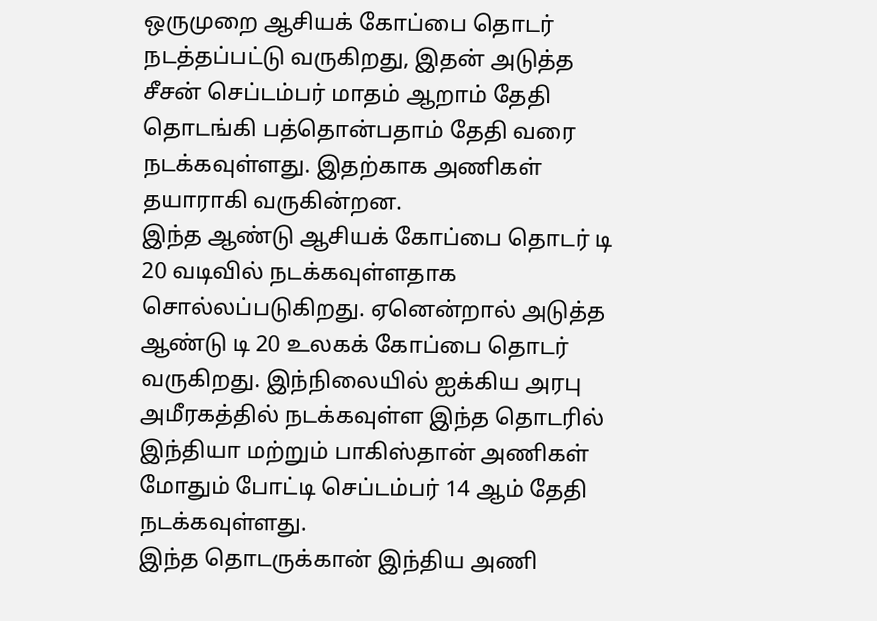ஒருமுறை ஆசியக் கோப்பை தொடர் நடத்தப்பட்டு வருகிறது, இதன் அடுத்த சீசன் செப்டம்பர் மாதம் ஆறாம் தேதி தொடங்கி பத்தொன்பதாம் தேதி வரை நடக்கவுள்ளது. இதற்காக அணிகள் தயாராகி வருகின்றன.
இந்த ஆண்டு ஆசியக் கோப்பை தொடர் டி 20 வடிவில் நடக்கவுள்ளதாக சொல்லப்படுகிறது. ஏனென்றால் அடுத்த ஆண்டு டி 20 உலகக் கோப்பை தொடர் வருகிறது. இந்நிலையில் ஐக்கிய அரபு அமீரகத்தில் நடக்கவுள்ள இந்த தொடரில் இந்தியா மற்றும் பாகிஸ்தான் அணிகள் மோதும் போட்டி செப்டம்பர் 14 ஆம் தேதி நடக்கவுள்ளது.
இந்த தொடருக்கான் இந்திய அணி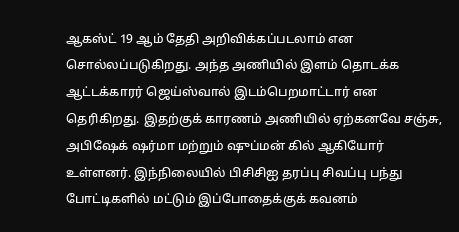ஆகஸ்ட் 19 ஆம் தேதி அறிவிக்கப்படலாம் என சொல்லப்படுகிறது. அந்த அணியில் இளம் தொடக்க ஆட்டக்காரர் ஜெய்ஸ்வால் இடம்பெறமாட்டார் என தெரிகிறது. இதற்குக் காரணம் அணியில் ஏற்கனவே சஞ்சு, அபிஷேக் ஷர்மா மற்றும் ஷுப்மன் கில் ஆகியோர் உள்ளனர். இந்நிலையில் பிசிசிஐ தரப்பு சிவப்பு பந்து போட்டிகளில் மட்டும் இப்போதைக்குக் கவனம்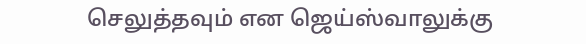செலுத்தவும் என ஜெய்ஸ்வாலுக்கு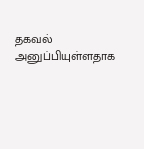தகவல் அனுப்பியுள்ளதாக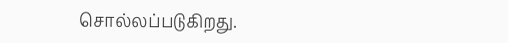சொல்லப்படுகிறது.